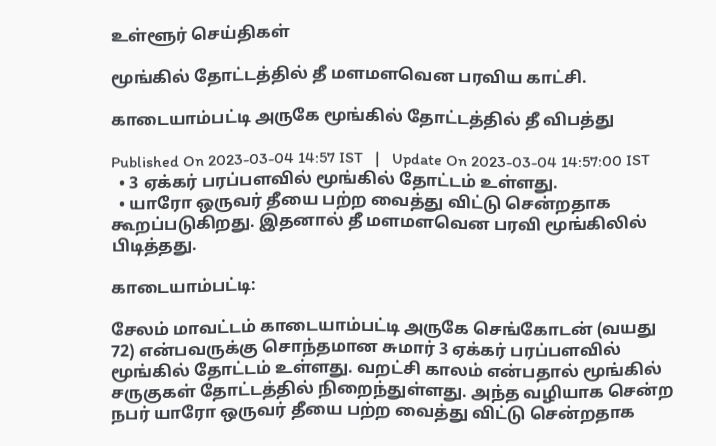உள்ளூர் செய்திகள்

மூங்கில் தோட்டத்தில் தீ மளமளவென பரவிய காட்சி.

காடையாம்பட்டி அருகே மூங்கில் தோட்டத்தில் தீ விபத்து

Published On 2023-03-04 14:57 IST   |   Update On 2023-03-04 14:57:00 IST
  • 3 ஏக்கர் பரப்பளவில் மூங்கில் தோட்டம் உள்ளது.
  • யாரோ ஒருவர் தீயை பற்ற வைத்து விட்டு சென்றதாக கூறப்படுகிறது. இதனால் தீ மளமளவென பரவி மூங்கிலில் பிடித்தது.

காடையாம்பட்டி:

சேலம் மாவட்டம் காடையாம்பட்டி அருகே செங்கோடன் (வயது 72) என்பவருக்கு சொந்தமான சுமார் 3 ஏக்கர் பரப்பளவில் மூங்கில் தோட்டம் உள்ளது. வறட்சி காலம் என்பதால் மூங்கில் சருகுகள் தோட்டத்தில் நிறைந்துள்ளது. அந்த வழியாக சென்ற நபர் யாரோ ஒருவர் தீயை பற்ற வைத்து விட்டு சென்றதாக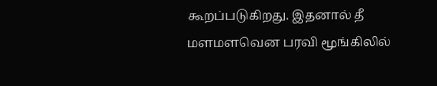கூறப்படுகிறது. இதனால் தீ மளமளவென பரவி மூங்கிலில்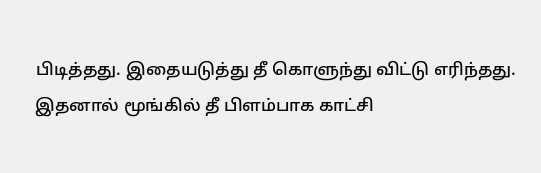பிடித்தது. இதையடுத்து தீ கொளுந்து விட்டு எரிந்தது. இதனால் மூங்கில் தீ பிளம்பாக காட்சி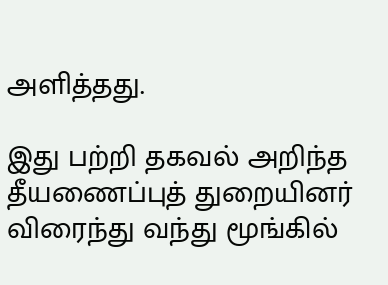அளித்தது.

இது பற்றி தகவல் அறிந்த தீயணைப்புத் துறையினர் விரைந்து வந்து மூங்கில்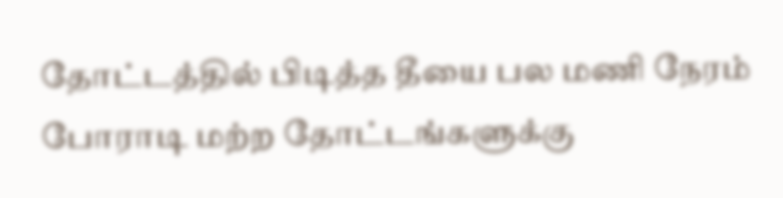தோட்டத்தில் பிடித்த தீயை பல மணி நேரம் போராடி மற்ற தோட்டங்களுக்கு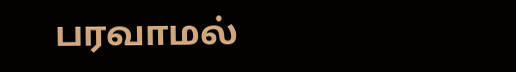பரவாமல்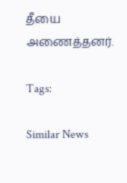தீயை அணைத்தனர்.

Tags:

Similar News